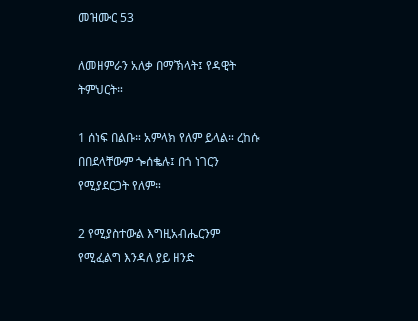መዝሙር 53

ለመዘምራን አለቃ በማኽላት፤ የዳዊት ትምህርት።

1 ሰነፍ በልቡ። አምላክ የለም ይላል። ረከሱ በበደላቸውም ጐሰቈሉ፤ በጎ ነገርን የሚያደርጋት የለም።

2 የሚያስተውል እግዚአብሔርንም የሚፈልግ እንዳለ ያይ ዘንድ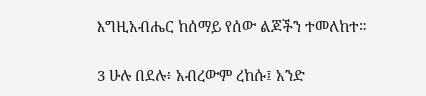እግዚአብሔር ከሰማይ የሰው ልጆችን ተመለከተ።

3 ሁሉ በደሉ፥ አብረውም ረከሱ፤ አንድ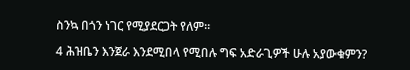ስንኳ በጎን ነገር የሚያደርጋት የለም።

4 ሕዝቤን እንጀራ እንደሚበላ የሚበሉ ግፍ አድራጊዎች ሁሉ አያውቁምን?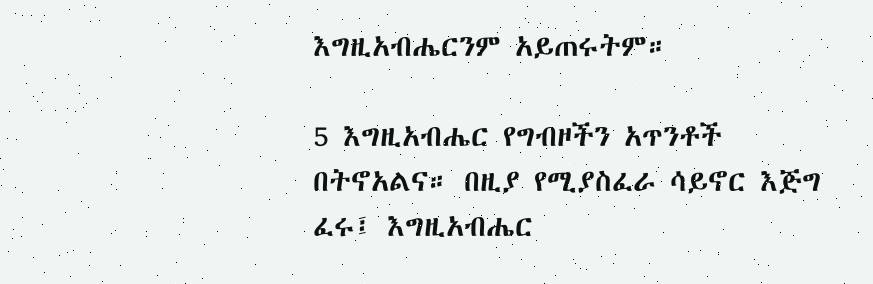እግዚአብሔርንም አይጠሩትም።

5 እግዚአብሔር የግብዞችን አጥንቶች በትኖአልና። በዚያ የሚያስፈራ ሳይኖር እጅግ ፈሩ፤ እግዚአብሔር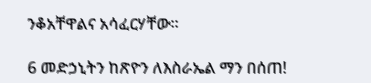ንቆአቸዋልና አሳፈርሃቸው።

6 መድኃኒትን ከጽዮን ለእስራኤል ማን በሰጠ!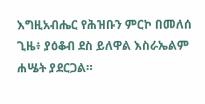እግዚአብሔር የሕዝቡን ምርኮ በመለሰ ጊዜ፥ ያዕቆብ ደስ ይለዋል እስራኤልም ሐሤት ያደርጋል።